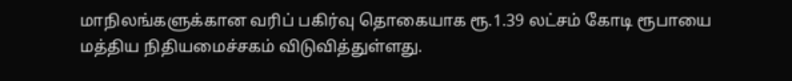மாநிலங்களுக்கான வரிப் பகிர்வு தொகையாக ரூ.1.39 லட்சம் கோடி ரூபாயை மத்திய நிதியமைச்சகம் விடுவித்துள்ளது.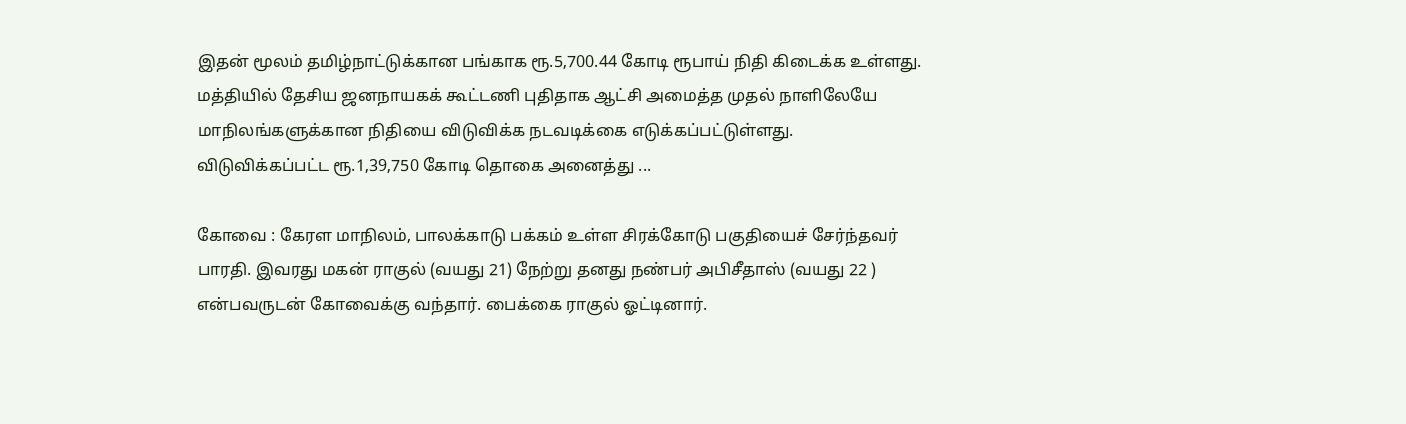இதன் மூலம் தமிழ்நாட்டுக்கான பங்காக ரூ.5,700.44 கோடி ரூபாய் நிதி கிடைக்க உள்ளது. மத்தியில் தேசிய ஜனநாயகக் கூட்டணி புதிதாக ஆட்சி அமைத்த முதல் நாளிலேயே மாநிலங்களுக்கான நிதியை விடுவிக்க நடவடிக்கை எடுக்கப்பட்டுள்ளது. விடுவிக்கப்பட்ட ரூ.1,39,750 கோடி தொகை அனைத்து ...

கோவை : கேரள மாநிலம், பாலக்காடு பக்கம் உள்ள சிரக்கோடு பகுதியைச் சேர்ந்தவர் பாரதி. இவரது மகன் ராகுல் (வயது 21) நேற்று தனது நண்பர் அபிசீதாஸ் (வயது 22 ) என்பவருடன் கோவைக்கு வந்தார். பைக்கை ராகுல் ஓட்டினார்.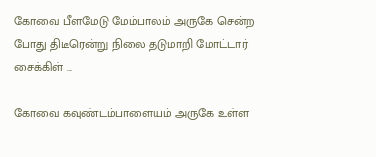கோவை பீளமேடு மேம்பாலம் அருகே சென்ற போது திடீரென்று நிலை தடுமாறி மோட்டார் சைக்கிள் ...

கோவை கவுண்டம்பாளையம் அருகே உள்ள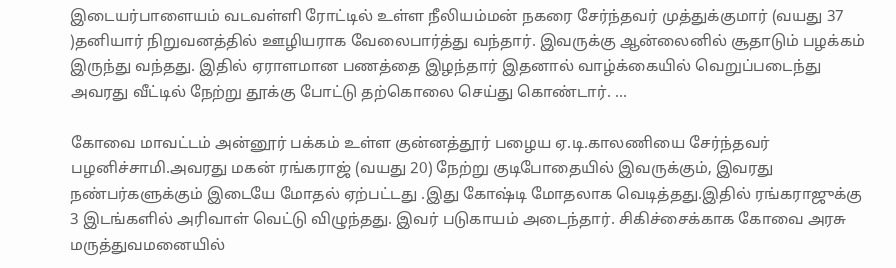இடையர்பாளையம் வடவள்ளி ரோட்டில் உள்ள நீலியம்மன் நகரை சேர்ந்தவர் முத்துக்குமார் (வயது 37 )தனியார் நிறுவனத்தில் ஊழியராக வேலைபார்த்து வந்தார். இவருக்கு ஆன்லைனில் சூதாடும் பழக்கம் இருந்து வந்தது. இதில் ஏராளமான பணத்தை இழந்தார் இதனால் வாழ்க்கையில் வெறுப்படைந்து அவரது வீட்டில் நேற்று தூக்கு போட்டு தற்கொலை செய்து கொண்டார். ...

கோவை மாவட்டம் அன்னூர் பக்கம் உள்ள குன்னத்தூர் பழைய ஏ.டி.காலணியை சேர்ந்தவர் பழனிச்சாமி.அவரது மகன் ரங்கராஜ் (வயது 20) நேற்று குடிபோதையில் இவருக்கும், இவரது நண்பர்களுக்கும் இடையே மோதல் ஏற்பட்டது .இது கோஷ்டி மோதலாக வெடித்தது.இதில் ரங்கராஜுக்கு 3 இடங்களில் அரிவாள் வெட்டு விழுந்தது. இவர் படுகாயம் அடைந்தார். சிகிச்சைக்காக கோவை அரசு மருத்துவமனையில்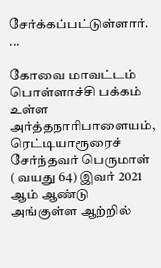சேர்க்கப்பட்டுள்ளார். ...

கோவை மாவட்டம் பொள்ளாச்சி பக்கம் உள்ள அர்த்தநாரிபாளையம், ரெட்டியாரூரைச் சேர்ந்தவர் பெருமாள் ( வயது 64) இவர் 2021 ஆம் ஆண்டு அங்குள்ள ஆற்றில்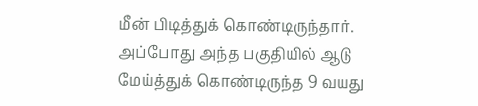மீன் பிடித்துக் கொண்டிருந்தார். அப்போது அந்த பகுதியில் ஆடு மேய்த்துக் கொண்டிருந்த 9 வயது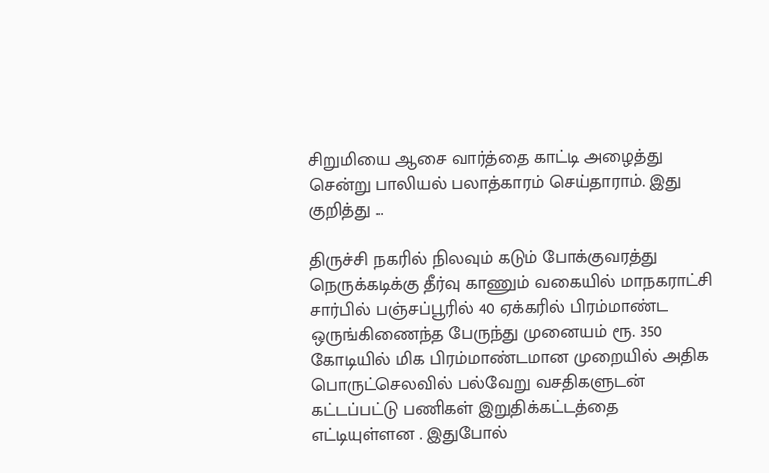சிறுமியை ஆசை வார்த்தை காட்டி அழைத்து சென்று பாலியல் பலாத்காரம் செய்தாராம். இது குறித்து ...

திருச்சி நகரில் நிலவும் கடும் போக்குவரத்து நெருக்கடிக்கு தீர்வு காணும் வகையில் மாநகராட்சி சார்பில் பஞ்சப்பூரில் 40 ஏக்கரில் பிரம்மாண்ட ஒருங்கிணைந்த பேருந்து முனையம் ரூ. 350 கோடியில் மிக பிரம்மாண்டமான முறையில் அதிக பொருட்செலவில் பல்வேறு வசதிகளுடன் கட்டப்பட்டு பணிகள் இறுதிக்கட்டத்தை எட்டியுள்ளன . இதுபோல்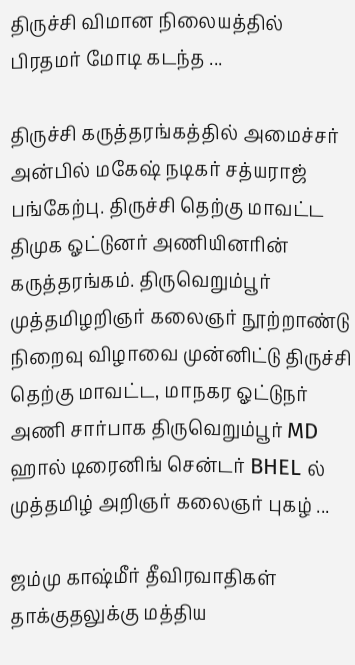திருச்சி விமான நிலையத்தில் பிரதமர் மோடி கடந்த ...

திருச்சி கருத்தரங்கத்தில் அமைச்சர் அன்பில் மகேஷ் நடிகர் சத்யராஜ் பங்கேற்பு. திருச்சி தெற்கு மாவட்ட திமுக ஓட்டுனர் அணியினரின் கருத்தரங்கம். திருவெறும்பூர் முத்தமிழறிஞர் கலைஞர் நூற்றாண்டு நிறைவு விழாவை முன்னிட்டு திருச்சி தெற்கு மாவட்ட, மாநகர ஓட்டுநர் அணி சார்பாக திருவெறும்பூர் MD ஹால் டிரைனிங் சென்டர் BHEL ல் முத்தமிழ் அறிஞர் கலைஞர் புகழ் ...

ஜம்மு காஷ்மீர் தீவிரவாதிகள் தாக்குதலுக்கு மத்திய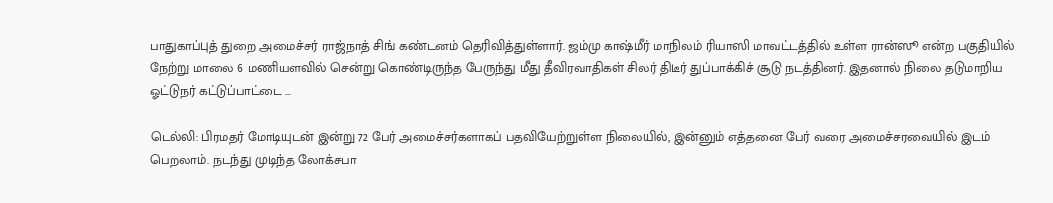பாதுகாப்புத் துறை அமைச்சர் ராஜ்நாத் சிங் கண்டனம் தெரிவித்துள்ளார். ஜம்மு காஷ்மீர் மாநிலம் ரியாஸி மாவட்டத்தில் உள்ள ரான்ஸூ என்ற பகுதியில் நேற்று மாலை 6 மணியளவில் சென்று கொண்டிருந்த பேருந்து மீது தீவிரவாதிகள் சிலர் திடீர் துப்பாக்கிச் சூடு நடத்தினர். இதனால் நிலை தடுமாறிய ஓட்டுநர் கட்டுப்பாட்டை ...

டெல்லி: பிரமதர் மோடியுடன் இன்று 72 பேர் அமைச்சர்களாகப் பதவியேற்றுள்ள நிலையில், இன்னும் எத்தனை பேர் வரை அமைச்சரவையில் இடம் பெறலாம். நடந்து முடிந்த லோக்சபா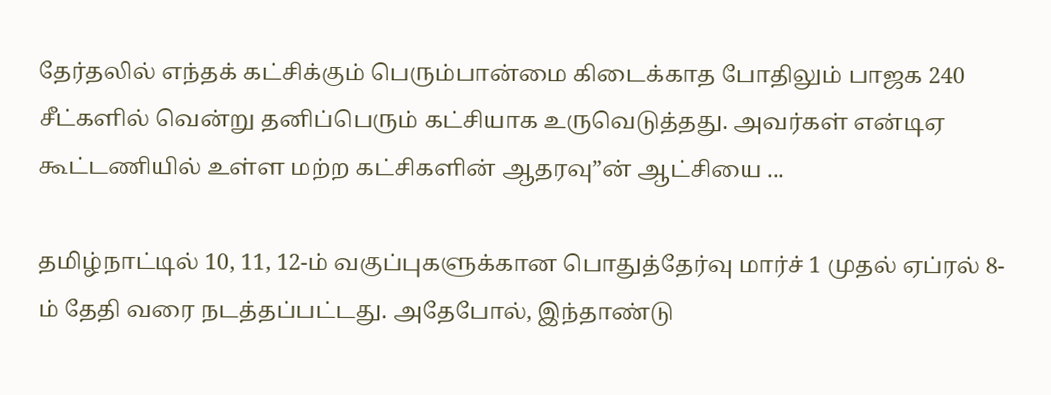தேர்தலில் எந்தக் கட்சிக்கும் பெரும்பான்மை கிடைக்காத போதிலும் பாஜக 240 சீட்களில் வென்று தனிப்பெரும் கட்சியாக உருவெடுத்தது. அவர்கள் என்டிஏ கூட்டணியில் உள்ள மற்ற கட்சிகளின் ஆதரவு”ன் ஆட்சியை ...

தமிழ்நாட்டில் 10, 11, 12-ம் வகுப்புகளுக்கான பொதுத்தேர்வு மார்ச் 1 முதல் ஏப்ரல் 8-ம் தேதி வரை நடத்தப்பட்டது. அதேபோல், இந்தாண்டு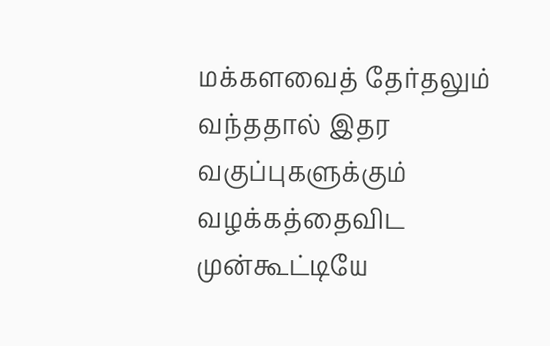மக்களவைத் தேர்தலும் வந்ததால் இதர வகுப்புகளுக்கும் வழக்கத்தைவிட முன்கூட்டியே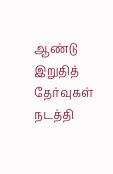ஆண்டு இறுதித் தேர்வுகள் நடத்தி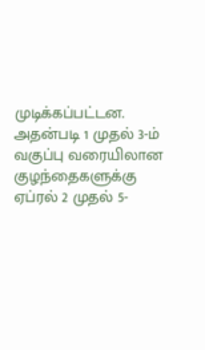முடிக்கப்பட்டன. அதன்படி 1 முதல் 3-ம் வகுப்பு வரையிலான குழந்தைகளுக்கு ஏப்ரல் 2 முதல் 5-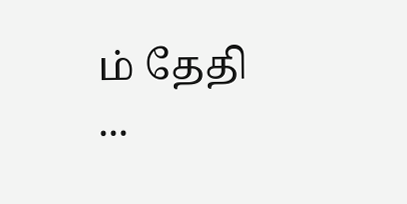ம் தேதி ...